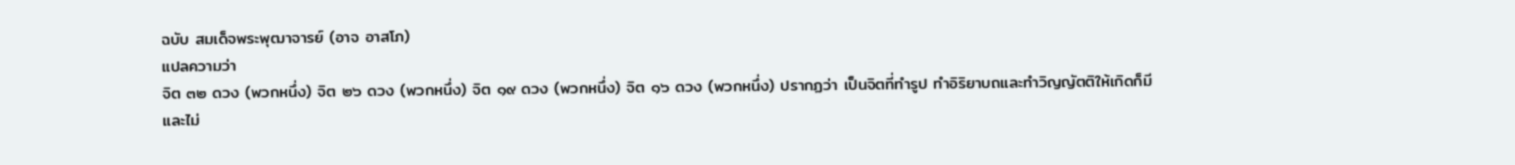ฉบับ สมเด็จพระพุฒาจารย์ (อาจ อาสโภ)
แปลความว่า
จิต ๓๒ ดวง (พวกหนึ่ง) จิต ๒๖ ดวง (พวกหนึ่ง) จิต ๑๙ ดวง (พวกหนึ่ง) จิต ๑๖ ดวง (พวกหนึ่ง) ปรากฏว่า เป็นจิตที่ทำรูป ทำอิริยาบถและทำวิญญัตติให้เกิดก็มี และไม่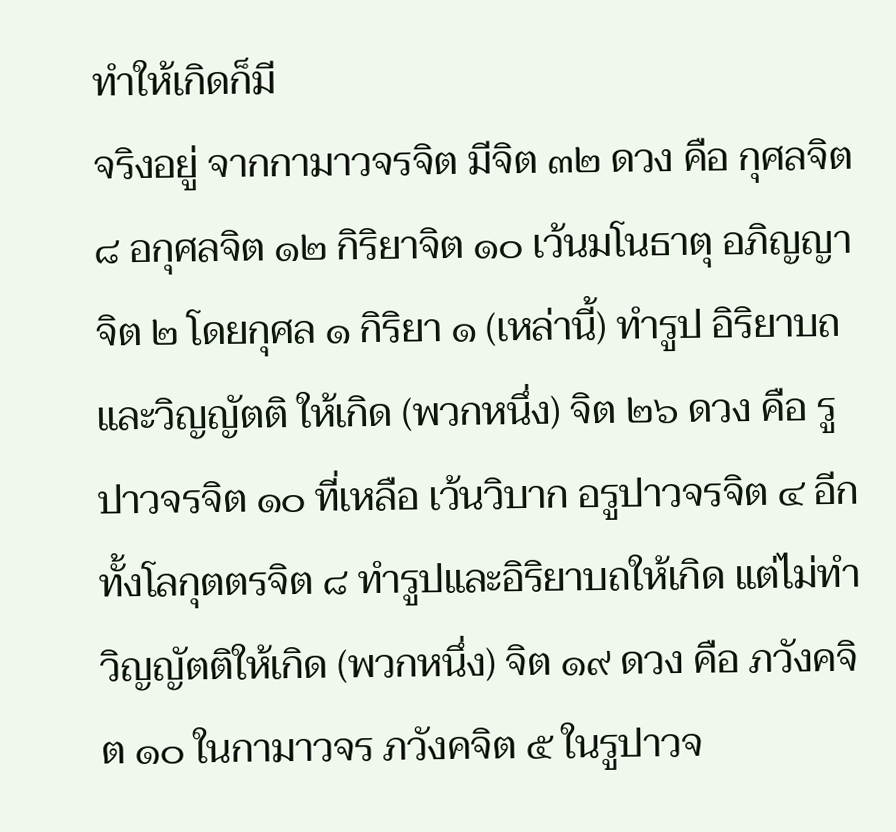ทำให้เกิดก็มี
จริงอยู่ จากกามาวจรจิต มีจิต ๓๒ ดวง คือ กุศลจิต ๘ อกุศลจิต ๑๒ กิริยาจิต ๑๐ เว้นมโนธาตุ อภิญญาจิต ๒ โดยกุศล ๑ กิริยา ๑ (เหล่านี้) ทำรูป อิริยาบถและวิญญัตติ ให้เกิด (พวกหนึ่ง) จิต ๒๖ ดวง คือ รูปาวจรจิต ๑๐ ที่เหลือ เว้นวิบาก อรูปาวจรจิต ๔ อีกทั้งโลกุตตรจิต ๘ ทำรูปและอิริยาบถให้เกิด แต่ไม่ทำวิญญัตติให้เกิด (พวกหนึ่ง) จิต ๑๙ ดวง คือ ภวังคจิต ๑๐ ในกามาวจร ภวังคจิต ๕ ในรูปาวจ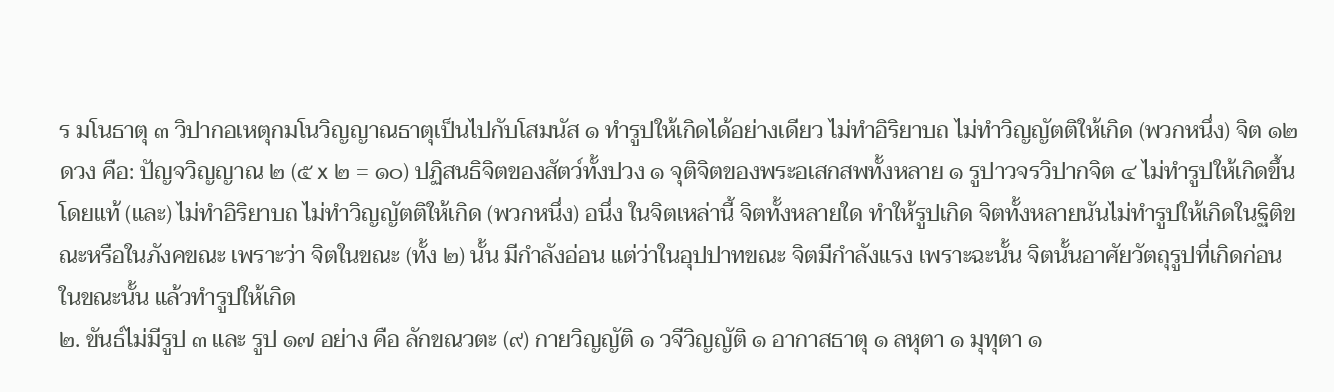ร มโนธาตุ ๓ วิปากอเหตุกมโนวิญญาณธาตุเป็นไปกับโสมนัส ๑ ทำรูปให้เกิดได้อย่างเดียว ไม่ทำอิริยาบถ ไม่ทำวิญญัตติให้เกิด (พวกหนึ่ง) จิต ๑๒ ดวง คือ: ปัญจวิญญาณ ๒ (๕ x ๒ = ๑๐) ปฏิสนธิจิตของสัตว์ทั้งปวง ๑ จุติจิตของพระอเสกสพทั้งหลาย ๑ รูปาวจรวิปากจิต ๔ ไม่ทำรูปให้เกิดขึ้นโดยแท้ (และ) ไม่ทำอิริยาบถ ไม่ทำวิญญัตติให้เกิด (พวกหนึ่ง) อนึ่ง ในจิตเหล่านี้ จิตทั้งหลายใด ทำให้รูปเกิด จิตทั้งหลายนันไม่ทำรูปให้เกิดในฐิติขณะหรือในภังคขณะ เพราะว่า จิตในขณะ (ทั้ง ๒) นั้น มีกำลังอ่อน แต่ว่าในอุปปาทขณะ จิตมีกำลังแรง เพราะฉะนั้น จิตนั้นอาศัยวัตถุรูปที่เกิดก่อนในขณะนั้น แล้วทำรูปให้เกิด
๒. ขันธ์ไม่มีรูป ๓ และ รูป ๑๗ อย่าง คือ ลักขณวตะ (๙) กายวิญญัติ ๑ วจีวิญญัติ ๑ อากาสธาตุ ๑ ลหุตา ๑ มุทุตา ๑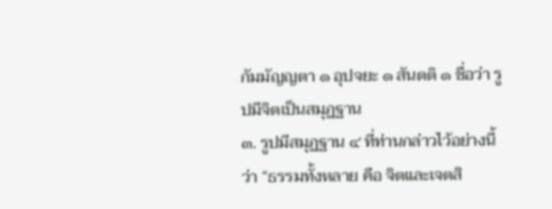กัมมัญญตา ๑ อุปจยะ ๑ สันตติ ๑ ชื่อว่า รูปมีจิตเป็นสมุฏฐาน
๓. รูปมีสมุฏฐาน ๔ ที่ท่านกล่าวไว้อย่างนี้ว่า “ธรรมทั้งหลาย คือ จิตและเจตสิ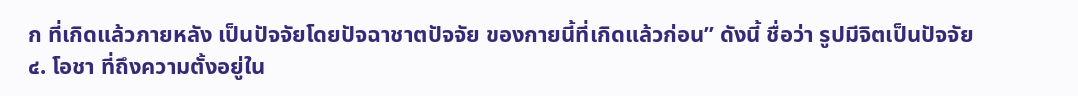ก ที่เกิดแล้วภายหลัง เป็นปัจจัยโดยปัจฉาชาตปัจจัย ของกายนี้ที่เกิดแล้วก่อน” ดังนี้ ชื่อว่า รูปมีจิตเป็นปัจจัย
๔. โอชา ที่ถึงความตั้งอยู่ใน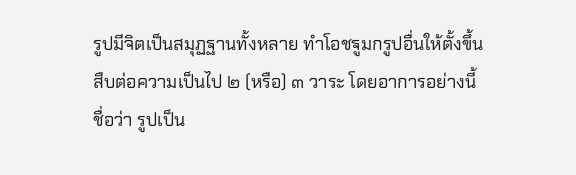รูปมีจิตเป็นสมุฏฐานทั้งหลาย ทำโอชฐูมกรูปอื่นให้ตั้งขึ้น สืบต่อความเป็นไป ๒ (หรือ) ๓ วาระ โดยอาการอย่างนี้ ชื่อว่า รูปเป็น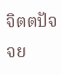จิตตปัจจย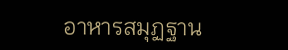อาหารสมุฏฐาน